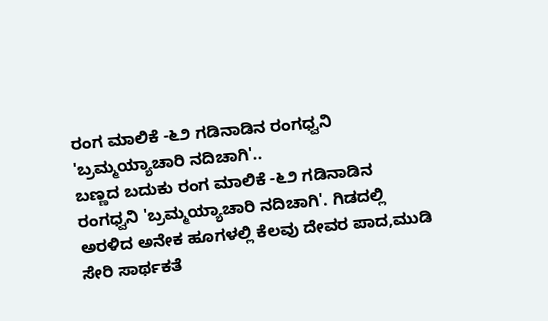ರಂಗ ಮಾಲಿಕೆ -೬೨ ಗಡಿನಾಡಿನ ರಂಗಧ್ವನಿ 'ಬ್ರಮ್ಮಯ್ಯಾಚಾರಿ ನದಿಚಾಗಿ'..
ಬಣ್ಣದ ಬದುಕು ರಂಗ ಮಾಲಿಕೆ -೬೨ ಗಡಿನಾಡಿನ ರಂಗಧ್ವನಿ 'ಬ್ರಮ್ಮಯ್ಯಾಚಾರಿ ನದಿಚಾಗಿ'. ಗಿಡದಲ್ಲಿ ಅರಳಿದ ಅನೇಕ ಹೂಗಳಲ್ಲಿ ಕೆಲವು ದೇವರ ಪಾದ,ಮುಡಿ ಸೇರಿ ಸಾರ್ಥಕತೆ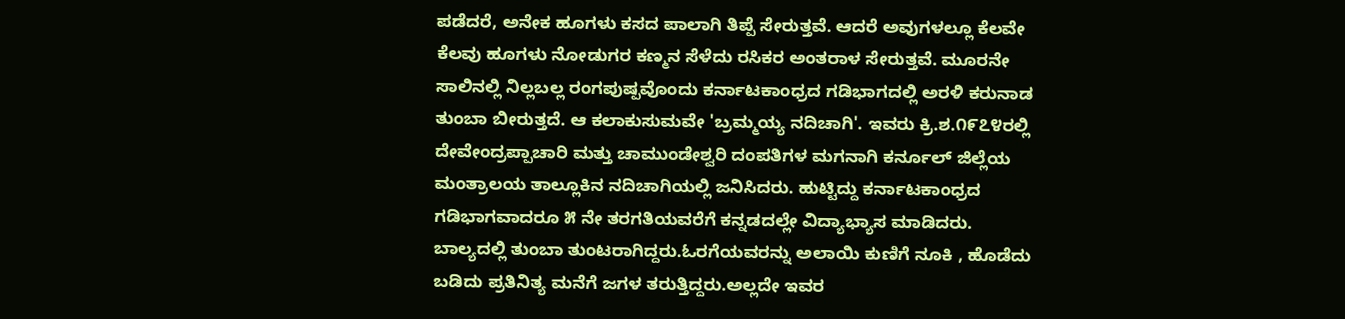ಪಡೆದರೆ, ಅನೇಕ ಹೂಗಳು ಕಸದ ಪಾಲಾಗಿ ತಿಪ್ಪೆ ಸೇರುತ್ತವೆ. ಆದರೆ ಅವುಗಳಲ್ಲೂ ಕೆಲವೇ ಕೆಲವು ಹೂಗಳು ನೋಡುಗರ ಕಣ್ಮನ ಸೆಳೆದು ರಸಿಕರ ಅಂತರಾಳ ಸೇರುತ್ತವೆ. ಮೂರನೇ ಸಾಲಿನಲ್ಲಿ ನಿಲ್ಲಬಲ್ಲ ರಂಗಪುಷ್ಪವೊಂದು ಕರ್ನಾಟಕಾಂಧ್ರದ ಗಡಿಭಾಗದಲ್ಲಿ ಅರಳಿ ಕರುನಾಡ ತುಂಬಾ ಬೀರುತ್ತದೆ. ಆ ಕಲಾಕುಸುಮವೇ 'ಬ್ರಮ್ಮಯ್ಯ ನದಿಚಾಗಿ'. ಇವರು ಕ್ರಿ.ಶ.೧೯೭೪ರಲ್ಲಿ ದೇವೇಂದ್ರಪ್ಪಾಚಾರಿ ಮತ್ತು ಚಾಮುಂಡೇಶ್ವರಿ ದಂಪತಿಗಳ ಮಗನಾಗಿ ಕರ್ನೂಲ್ ಜಿಲ್ಲೆಯ ಮಂತ್ರಾಲಯ ತಾಲ್ಲೂಕಿನ ನದಿಚಾಗಿಯಲ್ಲಿ ಜನಿಸಿದರು. ಹುಟ್ಟಿದ್ದು ಕರ್ನಾಟಕಾಂಧ್ರದ ಗಡಿಭಾಗವಾದರೂ ೫ ನೇ ತರಗತಿಯವರೆಗೆ ಕನ್ನಡದಲ್ಲೇ ವಿದ್ಯಾಭ್ಯಾಸ ಮಾಡಿದರು. ಬಾಲ್ಯದಲ್ಲಿ ತುಂಬಾ ತುಂಟರಾಗಿದ್ದರು.ಓರಗೆಯವರನ್ನು ಅಲಾಯಿ ಕುಣಿಗೆ ನೂಕಿ , ಹೊಡೆದು ಬಡಿದು ಪ್ರತಿನಿತ್ಯ ಮನೆಗೆ ಜಗಳ ತರುತ್ತಿದ್ದರು.ಅಲ್ಲದೇ ಇವರ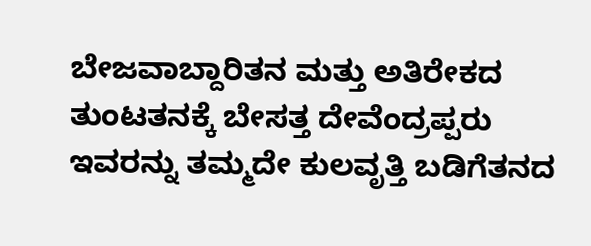ಬೇಜವಾಬ್ದಾರಿತನ ಮತ್ತು ಅತಿರೇಕದ ತುಂಟತನಕ್ಕೆ ಬೇಸತ್ತ ದೇವೆಂದ್ರಪ್ಪರು ಇವರನ್ನು ತಮ್ಮದೇ ಕುಲವೃತ್ತಿ ಬಡಿಗೆತನದ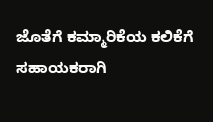ಜೊತೆಗೆ ಕಮ್ಮಾರಿಕೆಯ ಕಲಿಕೆಗೆ ಸಹಾಯಕರಾಗಿ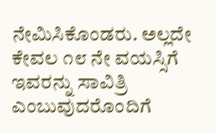ನೇಮಿಸಿಕೊಂಡರು. ಅಲ್ಲದೇ ಕೇವಲ ೧೮ ನೇ ವಯಸ್ಸಿಗೆ ಇವರನ್ನು ಸಾವಿತ್ರಿ ಎಂಬುವುದರೊಂದಿಗೆ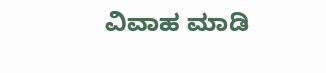ವಿವಾಹ ಮಾಡಿ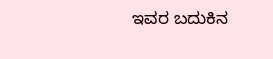ಇವರ ಬದುಕಿನ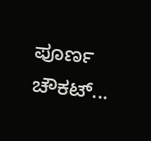ಪೂರ್ಣ ಚೌಕಟ್...